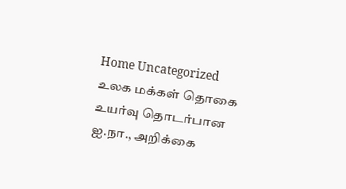Home Uncategorized உலக மக்கள் தொகை உயர்வு தொடர்பான ஐ.நா., அறிக்கை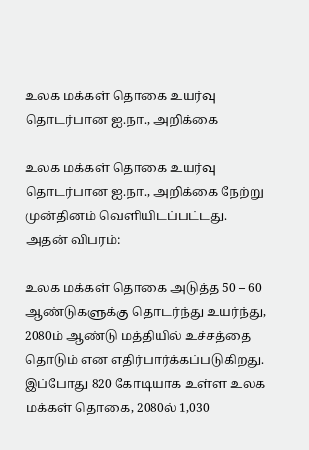உலக மக்கள் தொகை உயர்வு தொடர்பான ஐ.நா., அறிக்கை

உலக மக்கள் தொகை உயர்வு தொடர்பான ஐ.நா., அறிக்கை நேற்று முன்தினம் வெளியிடப்பட்டது. அதன் விபரம்:

உலக மக்கள் தொகை அடுத்த 50 – 60 ஆண்டுகளுக்கு தொடர்ந்து உயர்ந்து, 2080ம் ஆண்டு மத்தியில் உச்சத்தை தொடும் என எதிர்பார்க்கப்படுகிறது. இப்போது 820 கோடியாக உள்ள உலக மக்கள் தொகை, 2080ல் 1,030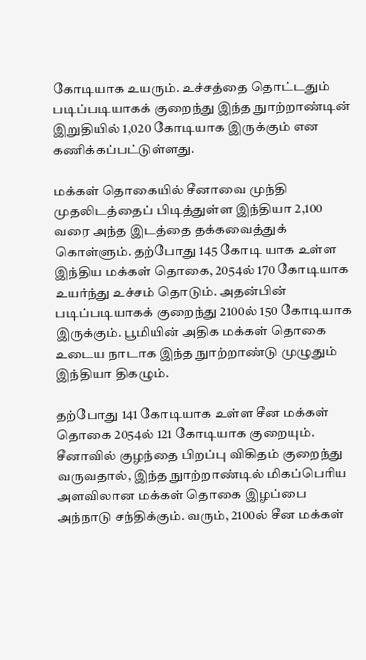கோடியாக உயரும். உச்சத்தை தொட்டதும் படிப்படியாகக் குறைந்து இந்த நுாற்றாண்டின் இறுதியில் 1,020 கோடியாக இருக்கும் என கணிக்கப்பட்டுள்ளது.

மக்கள் தொகையில் சீனாவை முந்தி முதலிடத்தைப் பிடித்துள்ள இந்தியா 2,100 வரை அந்த இடத்தை தக்கவைத்துக் கொள்ளும். தற்போது 145 கோடி யாக உள்ள இந்திய மக்கள் தொகை, 2054ல் 170 கோடியாக உயர்ந்து உச்சம் தொடும். அதன்பின் படிப்படியாகக் குறைந்து 2100ல் 150 கோடியாக இருக்கும். பூமியின் அதிக மக்கள் தொகை உடைய நாடாக இந்த நுாற்றாண்டு முழுதும் இந்தியா திகழும்.

தற்போது 141 கோடியாக உள்ள சீன மக்கள் தொகை 2054ல் 121 கோடியாக குறையும். சீனாவில் குழந்தை பிறப்பு விகிதம் குறைந்து வருவதால், இந்த நுாற்றாண்டில் மிகப்பெரிய அளவிலான மக்கள் தொகை இழப்பை அந்நாடு சந்திக்கும். வரும், 2100ல் சீன மக்கள்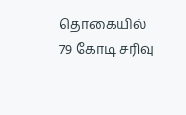தொகையில் 79 கோடி சரிவு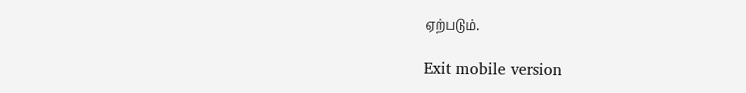ஏற்படும்.

Exit mobile version